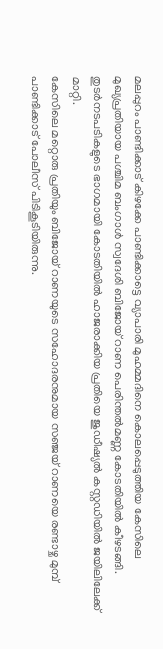മലപ്പുറം പാണ്ടിക്കാട് കിഴക്കേ പാണ്ടിക്കാട്ടെ വ്യാപാരി മുഹമ്മദിനെ കൊലപ്പെടുത്തിയ കേസിലെ മുഖ്യപ്രതിയായ പശ്ചിമ ബംഗാൾ സ്വദേശി ബിജോയ് റാണ പെരിന്തൽമണ്ണ കോടതിയിൽ കീഴടങ്ങി. തുടർനടപടികളുടെ ഭാഗമായി കോടതിയിൽ ഹാജരാക്കിയ പ്രതിയെ ജുഡീഷ്യൽ കസ്റ്റഡിയിൽ ജയിലിലേക്ക് മാറ്റി.
കേസിലെ മറ്റൊരു പ്രതിയും ബിജോയ് റാണയുടെ സഹോദരനുമായ സഞ്ജയ് റാണയെ രണ്ടാഴ്ച മുമ്പ് പാണ്ടിക്കാട് പോലീസ് പിടികൂടിയിരുന്നു.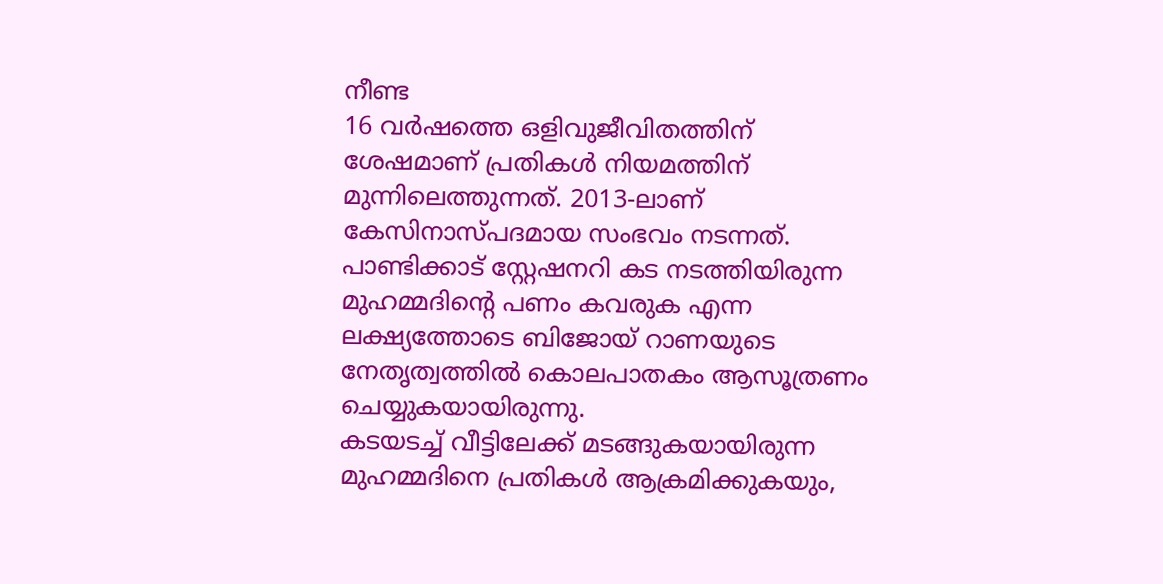നീണ്ട
16 വർഷത്തെ ഒളിവുജീവിതത്തിന് ശേഷമാണ് പ്രതികൾ നിയമത്തിന് മുന്നിലെത്തുന്നത്. 2013-ലാണ് കേസിനാസ്പദമായ സംഭവം നടന്നത്.
പാണ്ടിക്കാട് സ്റ്റേഷനറി കട നടത്തിയിരുന്ന മുഹമ്മദിന്റെ പണം കവരുക എന്ന ലക്ഷ്യത്തോടെ ബിജോയ് റാണയുടെ നേതൃത്വത്തിൽ കൊലപാതകം ആസൂത്രണം ചെയ്യുകയായിരുന്നു.
കടയടച്ച് വീട്ടിലേക്ക് മടങ്ങുകയായിരുന്ന മുഹമ്മദിനെ പ്രതികൾ ആക്രമിക്കുകയും,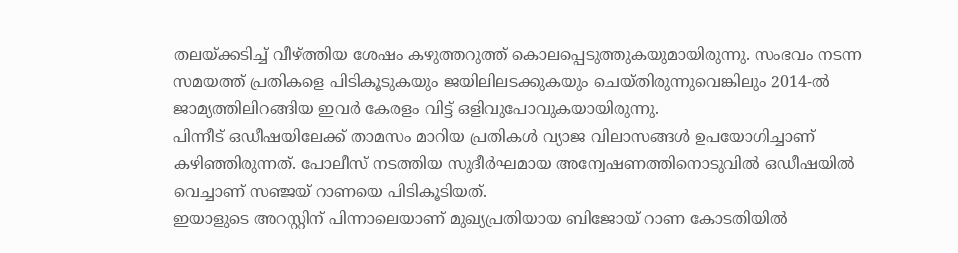തലയ്ക്കടിച്ച് വീഴ്ത്തിയ ശേഷം കഴുത്തറുത്ത് കൊലപ്പെടുത്തുകയുമായിരുന്നു. സംഭവം നടന്ന സമയത്ത് പ്രതികളെ പിടികൂടുകയും ജയിലിലടക്കുകയും ചെയ്തിരുന്നുവെങ്കിലും 2014-ൽ ജാമ്യത്തിലിറങ്ങിയ ഇവർ കേരളം വിട്ട് ഒളിവുപോവുകയായിരുന്നു.
പിന്നീട് ഒഡീഷയിലേക്ക് താമസം മാറിയ പ്രതികൾ വ്യാജ വിലാസങ്ങൾ ഉപയോഗിച്ചാണ് കഴിഞ്ഞിരുന്നത്. പോലീസ് നടത്തിയ സുദീർഘമായ അന്വേഷണത്തിനൊടുവിൽ ഒഡീഷയിൽ വെച്ചാണ് സഞ്ജയ് റാണയെ പിടികൂടിയത്.
ഇയാളുടെ അറസ്റ്റിന് പിന്നാലെയാണ് മുഖ്യപ്രതിയായ ബിജോയ് റാണ കോടതിയിൽ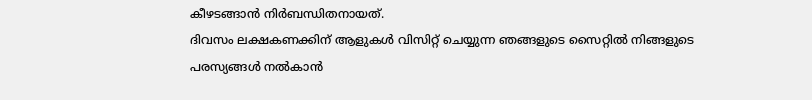കീഴടങ്ങാൻ നിർബന്ധിതനായത്.
ദിവസം ലക്ഷകണക്കിന് ആളുകൾ വിസിറ്റ് ചെയ്യുന്ന ഞങ്ങളുടെ സൈറ്റിൽ നിങ്ങളുടെ പരസ്യങ്ങൾ നൽകാൻ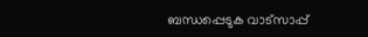ബന്ധപ്പെടുക വാട്സാപ്പ്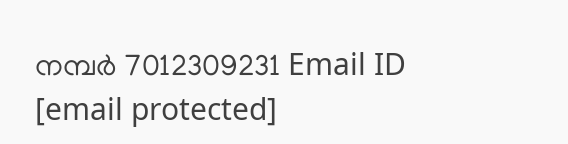നമ്പർ 7012309231 Email ID [email protected]